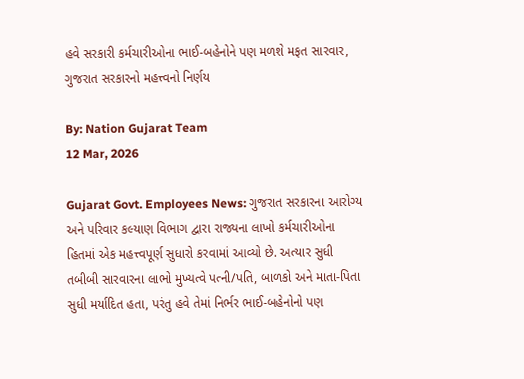હવે સરકારી કર્મચારીઓના ભાઈ-બહેનોને પણ મળશે મફત સારવાર, ગુજરાત સરકારનો મહત્ત્વનો નિર્ણય

By: Nation Gujarat Team
12 Mar, 2026

Gujarat Govt. Employees News: ગુજરાત સરકારના આરોગ્ય અને પરિવાર કલ્યાણ વિભાગ દ્વારા રાજ્યના લાખો કર્મચારીઓના હિતમાં એક મહત્ત્વપૂર્ણ સુધારો કરવામાં આવ્યો છે. અત્યાર સુધી તબીબી સારવારના લાભો મુખ્યત્વે પત્ની/પતિ, બાળકો અને માતા-પિતા સુધી મર્યાદિત હતા, પરંતુ હવે તેમાં નિર્ભર ભાઈ-બહેનોનો પણ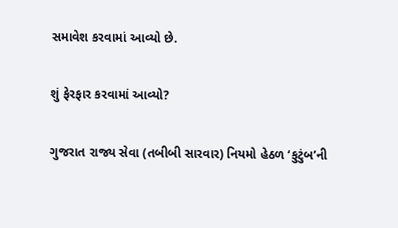સમાવેશ કરવામાં આવ્યો છે.

શું ફેરફાર કરવામાં આવ્યો?

ગુજરાત રાજ્ય સેવા (તબીબી સારવાર) નિયમો હેઠળ ‘કુટુંબ’ની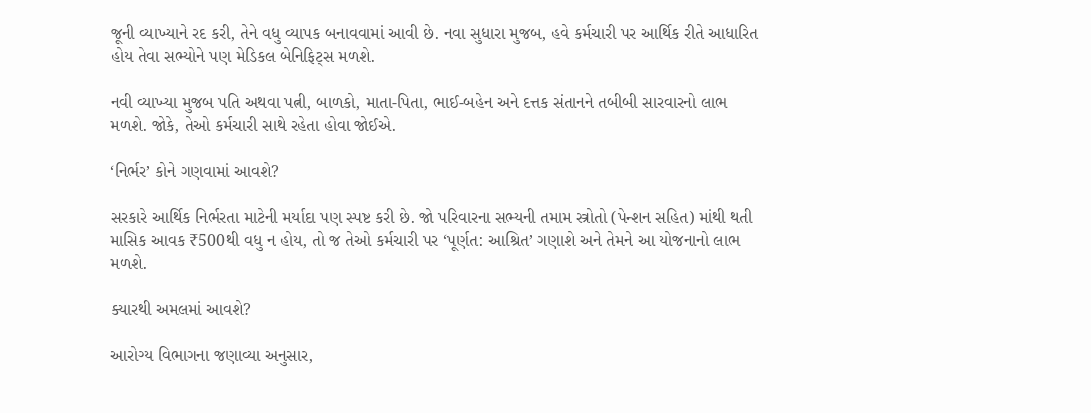જૂની વ્યાખ્યાને રદ કરી, તેને વધુ વ્યાપક બનાવવામાં આવી છે. નવા સુધારા મુજબ, હવે કર્મચારી પર આર્થિક રીતે આધારિત હોય તેવા સભ્યોને પણ મેડિકલ બેનિફિટ્સ મળશે.

નવી વ્યાખ્યા મુજબ પતિ અથવા પત્ની, બાળકો, માતા-પિતા, ભાઈ-બહેન અને દત્તક સંતાનને તબીબી સારવારનો લાભ મળશે. જોકે, તેઓ કર્મચારી સાથે રહેતા હોવા જોઈએ.

‘નિર્ભર’ કોને ગણવામાં આવશે?

સરકારે આર્થિક નિર્ભરતા માટેની મર્યાદા પણ સ્પષ્ટ કરી છે. જો પરિવારના સભ્યની તમામ સ્ત્રોતો (પેન્શન સહિત) માંથી થતી માસિક આવક ₹500થી વધુ ન હોય, તો જ તેઓ કર્મચારી પર ‘પૂર્ણત: આશ્રિત’ ગણાશે અને તેમને આ યોજનાનો લાભ મળશે.

ક્યારથી અમલમાં આવશે?

આરોગ્ય વિભાગના જણાવ્યા અનુસાર,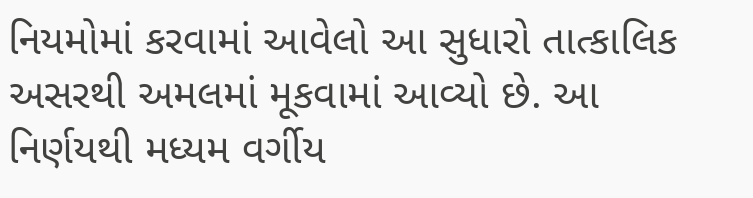નિયમોમાં કરવામાં આવેલો આ સુધારો તાત્કાલિક અસરથી અમલમાં મૂકવામાં આવ્યો છે. આ નિર્ણયથી મધ્યમ વર્ગીય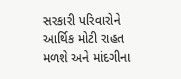સરકારી પરિવારોને આર્થિક મોટી રાહત મળશે અને માંદગીના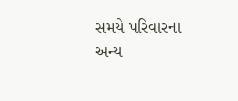સમયે પરિવારના અન્ય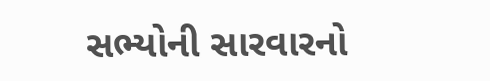સભ્યોની સારવારનો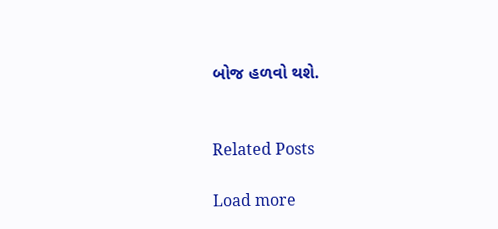બોજ હળવો થશે.


Related Posts

Load more